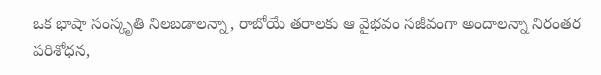ఒక భాషా సంస్కృతి నిలబడాలన్నా, రాబోయే తరాలకు ఆ వైభవం సజీవంగా అందాలన్నా నిరంతర పరిశోధన,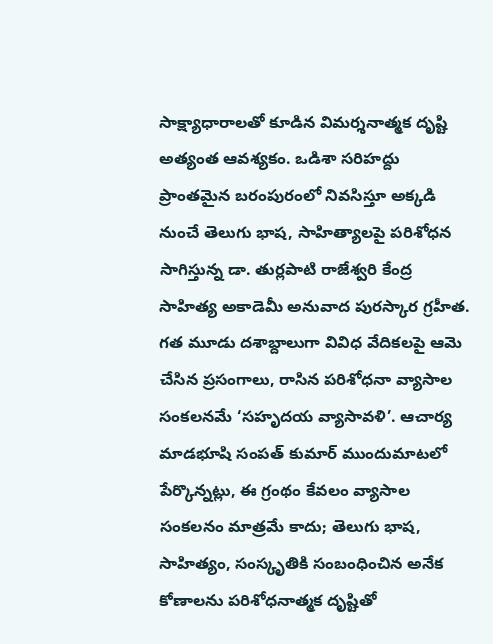సాక్ష్యాధారాలతో కూడిన విమర్శనాత్మక దృష్టి అత్యంత ఆవశ్యకం. ఒడిశా సరిహద్దు ప్రాంతమైన బరంపురంలో నివసిస్తూ అక్కడి నుంచే తెలుగు భాష, సాహిత్యాలపై పరిశోధన సాగిస్తున్న డా. తుర్లపాటి రాజేశ్వరి కేంద్ర సాహిత్య అకాడెమీ అనువాద పురస్కార గ్రహీత. గత మూడు దశాబ్దాలుగా వివిధ వేదికలపై ఆమె చేసిన ప్రసంగాలు, రాసిన పరిశోధనా వ్యాసాల సంకలనమే ‘సహృదయ వ్యాసావళి’. ఆచార్య మాడభూషి సంపత్ కుమార్ ముందుమాటలో పేర్కొన్నట్లు, ఈ గ్రంథం కేవలం వ్యాసాల సంకలనం మాత్రమే కాదు; తెలుగు భాష, సాహిత్యం, సంస్కృతికి సంబంధించిన అనేక కోణాలను పరిశోధనాత్మక దృష్టితో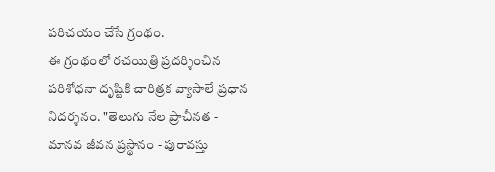పరిచయం చేసే గ్రంథం.
ఈ గ్రంథంలో రచయిత్రి ప్రదర్శించిన పరిశోధనా దృష్టికి చారిత్రక వ్యాసాలే ప్రధాన నిదర్శనం. "తెలుగు నేల ప్రాచీనత - మానవ జీవన ప్రస్థానం - పురావస్తు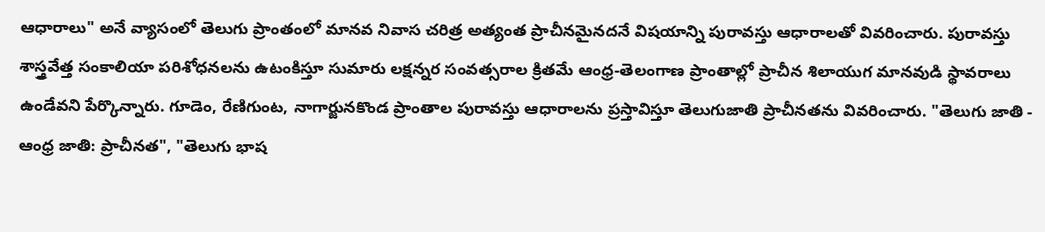ఆధారాలు" అనే వ్యాసంలో తెలుగు ప్రాంతంలో మానవ నివాస చరిత్ర అత్యంత ప్రాచీనమైనదనే విషయాన్ని పురావస్తు ఆధారాలతో వివరించారు. పురావస్తు శాస్త్రవేత్త సంకాలియా పరిశోధనలను ఉటంకిస్తూ సుమారు లక్షన్నర సంవత్సరాల క్రితమే ఆంధ్ర-తెలంగాణ ప్రాంతాల్లో ప్రాచీన శిలాయుగ మానవుడి స్థావరాలు ఉండేవని పేర్కొన్నారు. గూడెం, రేణిగుంట, నాగార్జునకొండ ప్రాంతాల పురావస్తు ఆధారాలను ప్రస్తావిస్తూ తెలుగుజాతి ప్రాచీనతను వివరించారు. "తెలుగు జాతి - ఆంధ్ర జాతి: ప్రాచీనత", "తెలుగు భాష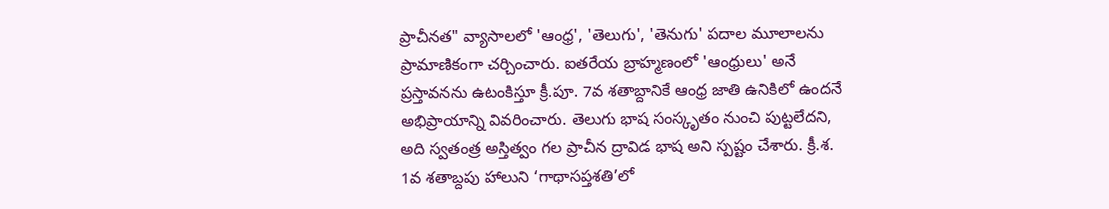ప్రాచీనత" వ్యాసాలలో 'ఆంధ్ర', 'తెలుగు', 'తెనుగు' పదాల మూలాలను ప్రామాణికంగా చర్చించారు. ఐతరేయ బ్రాహ్మణంలో 'ఆంధ్రులు' అనే ప్రస్తావనను ఉటంకిస్తూ క్రీ.పూ. 7వ శతాబ్దానికే ఆంధ్ర జాతి ఉనికిలో ఉందనే అభిప్రాయాన్ని వివరించారు. తెలుగు భాష సంస్కృతం నుంచి పుట్టలేదని, అది స్వతంత్ర అస్తిత్వం గల ప్రాచీన ద్రావిడ భాష అని స్పష్టం చేశారు. క్రీ.శ. 1వ శతాబ్దపు హాలుని ‘గాథాసప్తశతి’లో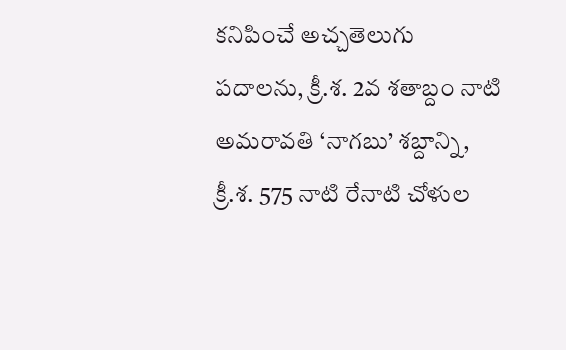కనిపించే అచ్చతెలుగు పదాలను, క్రీ.శ. 2వ శతాబ్దం నాటి అమరావతి ‘నాగబు’ శబ్దాన్ని, క్రీ.శ. 575 నాటి రేనాటి చోళుల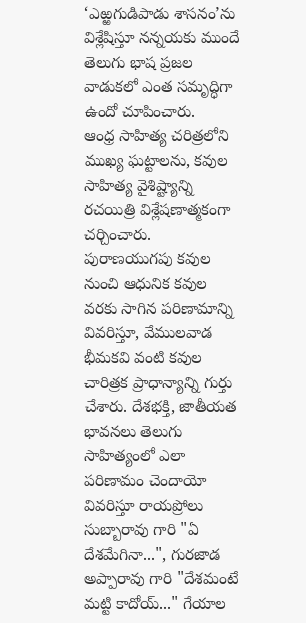‘ఎఱ్ఱగుడిపాడు శాసనం’ను విశ్లేషిస్తూ నన్నయకు ముందే తెలుగు భాష ప్రజల వాడుకలో ఎంత సమృద్ధిగా ఉందో చూపించారు.
ఆంధ్ర సాహిత్య చరిత్రలోని ముఖ్య ఘట్టాలను, కవుల సాహిత్య వైశిష్ట్యాన్ని రచయిత్రి విశ్లేషణాత్మకంగా చర్చించారు. పురాణయుగపు కవుల నుంచి ఆధునిక కవుల వరకు సాగిన పరిణామాన్ని వివరిస్తూ, వేములవాడ భీమకవి వంటి కవుల చారిత్రక ప్రాధాన్యాన్ని గుర్తు చేశారు. దేశభక్తి, జాతీయత భావనలు తెలుగు సాహిత్యంలో ఎలా పరిణామం చెందాయో వివరిస్తూ రాయప్రోలు సుబ్బారావు గారి "ఏ దేశమేగినా...", గురజాడ అప్పారావు గారి "దేశమంటే మట్టి కాదోయ్..." గేయాల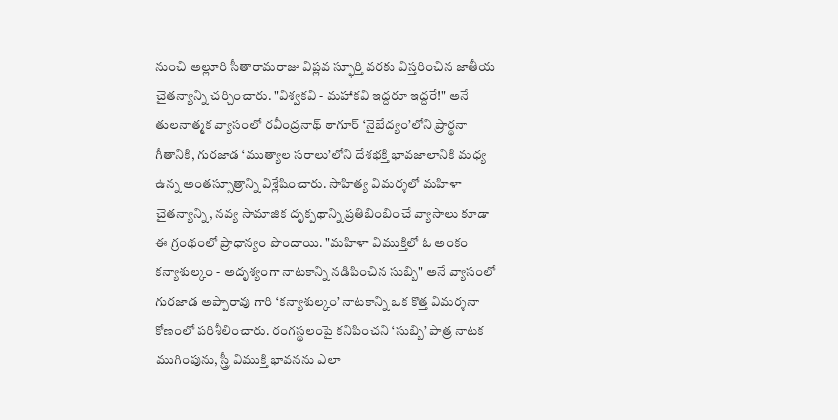నుంచి అల్లూరి సీతారామరాజు విప్లవ స్ఫూర్తి వరకు విస్తరించిన జాతీయ చైతన్యాన్ని చర్చించారు. "విశ్వకవి - మహాకవి ఇద్దరూ ఇద్దరే!" అనే తులనాత్మక వ్యాసంలో రవీంద్రనాథ్ ఠాగూర్ ‘నైబేద్యం’లోని ప్రార్థనా గీతానికి, గురజాడ ‘ముత్యాల సరాలు’లోని దేశభక్తి భావజాలానికి మధ్య ఉన్న అంతస్సూత్రాన్ని విశ్లేషించారు. సాహిత్య విమర్శలో మహిళా చైతన్యాన్ని, నవ్య సామాజిక దృక్పథాన్ని ప్రతిబింబించే వ్యాసాలు కూడా ఈ గ్రంథంలో ప్రాధాన్యం పొందాయి. "మహిళా విముక్తిలో ఓ అంకం కన్యాశుల్కం - అదృశ్యంగా నాటకాన్ని నడిపించిన సుబ్బి" అనే వ్యాసంలో గురజాడ అప్పారావు గారి ‘కన్యాశుల్కం’ నాటకాన్ని ఒక కొత్త విమర్శనా కోణంలో పరిశీలించారు. రంగస్థలంపై కనిపించని ‘సుబ్బి’ పాత్ర నాటక ముగింపును, స్త్రీ విముక్తి భావనను ఎలా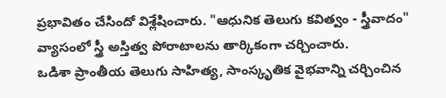ప్రభావితం చేసిందో విశ్లేషించారు. "ఆధునిక తెలుగు కవిత్వం - స్త్రీవాదం" వ్యాసంలో స్త్రీ అస్తిత్వ పోరాటాలను తార్కికంగా చర్చించారు.
ఒడిశా ప్రాంతీయ తెలుగు సాహిత్య, సాంస్కృతిక వైభవాన్ని చర్చించిన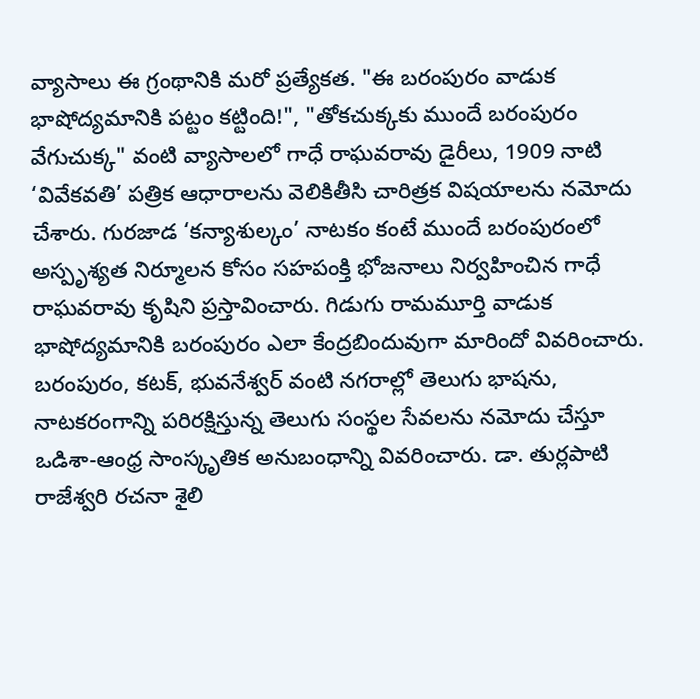వ్యాసాలు ఈ గ్రంథానికి మరో ప్రత్యేకత. "ఈ బరంపురం వాడుక భాషోద్యమానికి పట్టం కట్టింది!", "తోకచుక్కకు ముందే బరంపురం వేగుచుక్క" వంటి వ్యాసాలలో గాధే రాఘవరావు డైరీలు, 1909 నాటి ‘వివేకవతి’ పత్రిక ఆధారాలను వెలికితీసి చారిత్రక విషయాలను నమోదు చేశారు. గురజాడ ‘కన్యాశుల్కం’ నాటకం కంటే ముందే బరంపురంలో అస్పృశ్యత నిర్మూలన కోసం సహపంక్తి భోజనాలు నిర్వహించిన గాధే రాఘవరావు కృషిని ప్రస్తావించారు. గిడుగు రామమూర్తి వాడుక భాషోద్యమానికి బరంపురం ఎలా కేంద్రబిందువుగా మారిందో వివరించారు. బరంపురం, కటక్, భువనేశ్వర్ వంటి నగరాల్లో తెలుగు భాషను, నాటకరంగాన్ని పరిరక్షిస్తున్న తెలుగు సంస్థల సేవలను నమోదు చేస్తూ ఒడిశా-ఆంధ్ర సాంస్కృతిక అనుబంధాన్ని వివరించారు. డా. తుర్లపాటి రాజేశ్వరి రచనా శైలి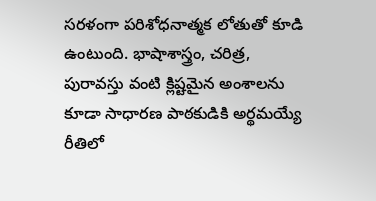సరళంగా పరిశోధనాత్మక లోతుతో కూడి ఉంటుంది. భాషాశాస్త్రం, చరిత్ర, పురావస్తు వంటి క్లిష్టమైన అంశాలను కూడా సాధారణ పాఠకుడికి అర్థమయ్యే రీతిలో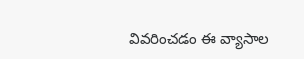వివరించడం ఈ వ్యాసాల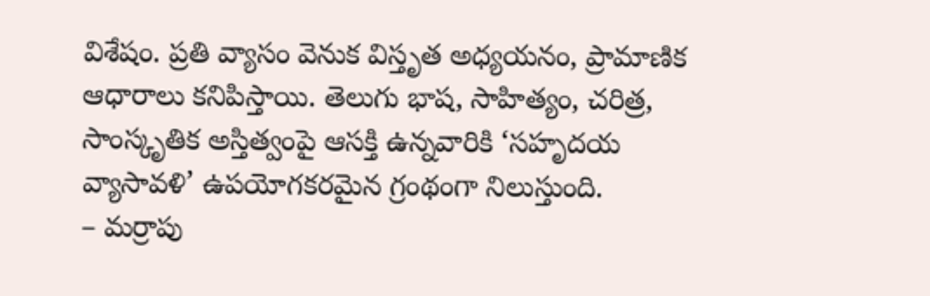విశేషం. ప్రతి వ్యాసం వెనుక విస్తృత అధ్యయనం, ప్రామాణిక ఆధారాలు కనిపిస్తాయి. తెలుగు భాష, సాహిత్యం, చరిత్ర, సాంస్కృతిక అస్తిత్వంపై ఆసక్తి ఉన్నవారికి ‘సహృదయ వ్యాసావళి’ ఉపయోగకరమైన గ్రంథంగా నిలుస్తుంది.
– మర్రాపు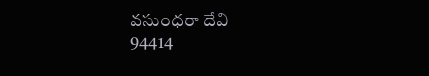వసుంధరా దేవి
94414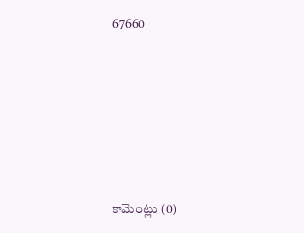67660








కామెంట్లు (0)